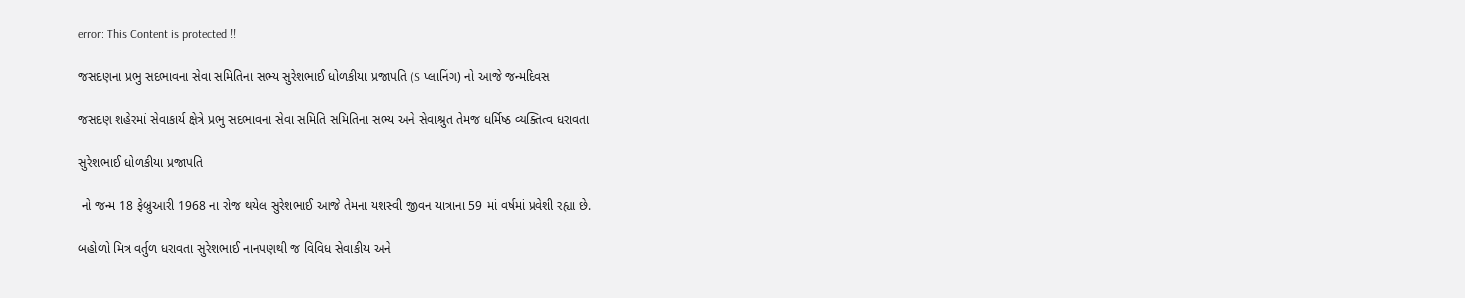error: This Content is protected !!

જસદણના પ્રભુ સદભાવના સેવા સમિતિના સભ્ય સુરેશભાઈ ધોળકીયા પ્રજાપતિ (S પ્લાનિંગ) નો આજે જન્મદિવસ

જસદણ શહેરમાં સેવાકાર્ય ક્ષેત્રે પ્રભુ સદભાવના સેવા સમિતિ સમિતિના સભ્ય અને સેવાશ્રુત તેમજ ધર્મિષ્ઠ વ્યક્તિત્વ ધરાવતા

સુરેશભાઈ ધોળકીયા પ્રજાપતિ

 નો જન્મ 18 ફેબ્રુઆરી 1968 ના રોજ થયેલ સુરેશભાઈ આજે તેમના યશસ્વી જીવન યાત્રાના 59 માં વર્ષમાં પ્રવેશી રહ્યા છે.

બહોળો મિત્ર વર્તુળ ધરાવતા સુરેશભાઈ નાનપણથી જ વિવિધ સેવાકીય અને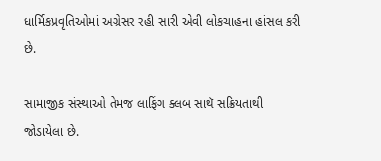ધાર્મિકપ્રવૃતિઓમાં અગ્રેસર રહી સારી એવી લોકચાહના હાંસલ કરી છે.

સામાજીક સંસ્થાઓ તેમજ લાફિંગ ક્લબ સાથૅ સક્રિયતાથી જોડાયેલા છે.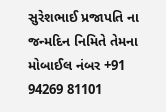સુરેશભાઈ પ્રજાપતિ ના જન્મદિન નિમિતે તેમના મોબાઈલ નંબર +91 94269 81101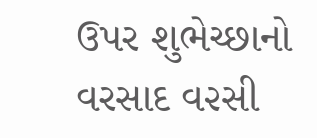ઉપર શુભેચ્છાનો વરસાદ વ૨સી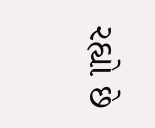રહ્યો છે